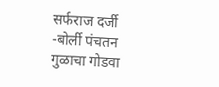सर्फराज दर्जी -बोर्ली पंचतन
गुळाचा गोडवा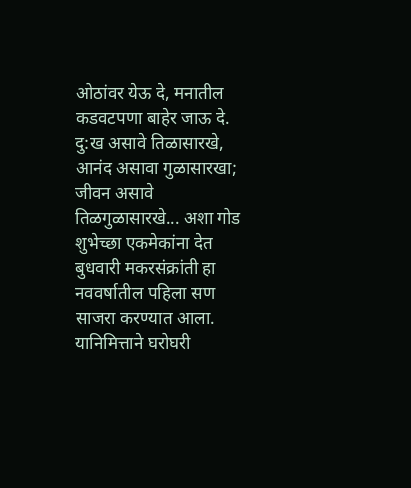ओठांवर येऊ दे, मनातील कडवटपणा बाहेर जाऊ दे. दु:ख असावे तिळासारखे, आनंद असावा गुळासारखा; जीवन असावे तिळगुळासारखे... अशा गोड शुभेच्छा एकमेकांना देत बुधवारी मकरसंक्रांती हा नववर्षातील पहिला सण साजरा करण्यात आला.
यानिमित्ताने घरोघरी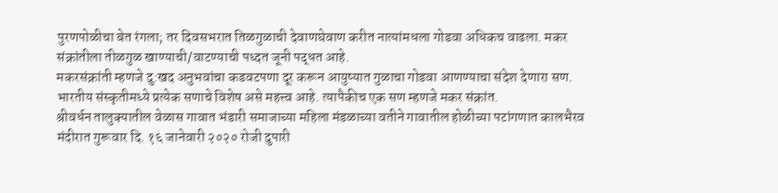पुरणपोळीचा बेत रंगला; तर दिवसभरात तिळगुळाची देवाणघेवाण करीत नात्यांमधला गोडवा अधिकच वाढला. मकर संक्रांतीला तीळगुळ खाण्याची/वाटण्याची पध्दत जूनी पद्धत आहे.
मकरसंक्रांती म्हणजे दु:खद अनुभवांचा कडवटपणा दूर करून आयुष्यात गुळाचा गोडवा आणण्याचा संदेश देणारा सण.
भारतीय संस्कृतीमध्ये प्रत्येक सणाचे विशेष असे महत्त्व आहे. त्यापैकीच एक सण म्हणजे मकर संक्रांत.
श्रीवर्धन तालुक्यातील वेळास गावात भंडारी समाजाच्या महिला मंडळाच्या वतीने गावातील होळीच्या पटांगणात कालभैरव मंदीरात गुरूवार दि. १६ जानेवारी २०२० रोजी दुपारी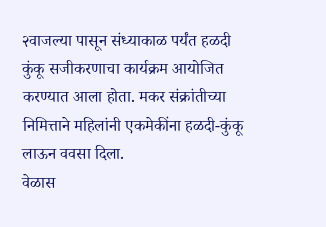२वाजल्या पासून संध्याकाळ पर्यंत हळदी कुंकू सजीकरणाचा कार्यक्रम आयोजित करण्यात आला होता. मकर संक्रांतीच्या निमित्ताने महिलांनी एकमेकींना हळदी-कुंकू लाऊन ववसा दिला.
वेळास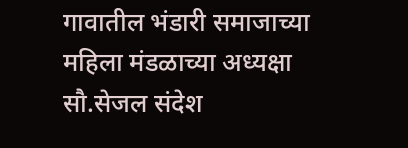गावातील भंडारी समाजाच्या महिला मंडळाच्या अध्यक्षा सौ.सेजल संदेश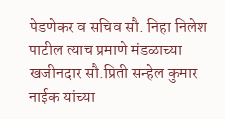पेडणेकर व सचिव सौ. निहा निलेश पाटील त्याच प्रमाणे मंडळाच्या खजीनदार सौ.प्रिती सन्हेल कुमार नाईक यांच्या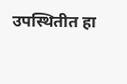उपस्थितीत हा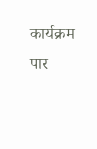कार्यक्रम पार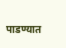पाडण्यात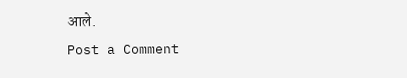आले.
Post a Comment